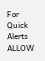For Quick Alerts
ALLOW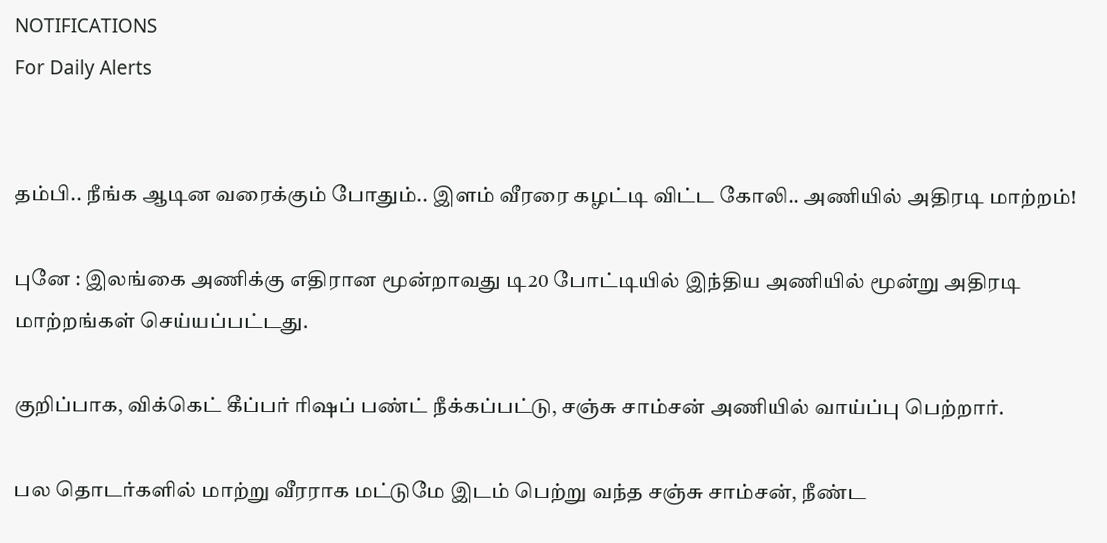NOTIFICATIONS
For Daily Alerts


தம்பி.. நீங்க ஆடின வரைக்கும் போதும்.. இளம் வீரரை கழட்டி விட்ட கோலி.. அணியில் அதிரடி மாற்றம்!

புனே : இலங்கை அணிக்கு எதிரான மூன்றாவது டி20 போட்டியில் இந்திய அணியில் மூன்று அதிரடி மாற்றங்கள் செய்யப்பட்டது.

குறிப்பாக, விக்கெட் கீப்பர் ரிஷப் பண்ட் நீக்கப்பட்டு, சஞ்சு சாம்சன் அணியில் வாய்ப்பு பெற்றார்.

பல தொடர்களில் மாற்று வீரராக மட்டுமே இடம் பெற்று வந்த சஞ்சு சாம்சன், நீண்ட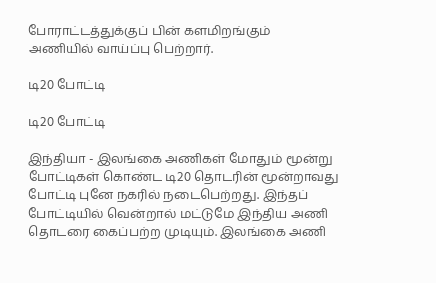போராட்டத்துக்குப் பின் களமிறங்கும் அணியில் வாய்ப்பு பெற்றார்.

டி20 போட்டி

டி20 போட்டி

இந்தியா - இலங்கை அணிகள் மோதும் மூன்று போட்டிகள் கொண்ட டி20 தொடரின் மூன்றாவது போட்டி புனே நகரில் நடைபெற்றது. இந்தப் போட்டியில் வென்றால் மட்டுமே இந்திய அணி தொடரை கைப்பற்ற முடியும். இலங்கை அணி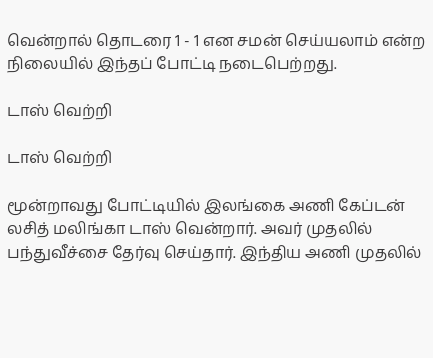வென்றால் தொடரை 1 - 1 என சமன் செய்யலாம் என்ற நிலையில் இந்தப் போட்டி நடைபெற்றது.

டாஸ் வெற்றி

டாஸ் வெற்றி

மூன்றாவது போட்டியில் இலங்கை அணி கேப்டன் லசித் மலிங்கா டாஸ் வென்றார். அவர் முதலில் பந்துவீச்சை தேர்வு செய்தார். இந்திய அணி முதலில்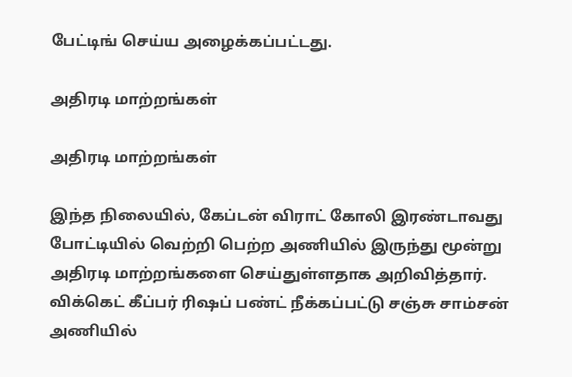பேட்டிங் செய்ய அழைக்கப்பட்டது.

அதிரடி மாற்றங்கள்

அதிரடி மாற்றங்கள்

இந்த நிலையில், கேப்டன் விராட் கோலி இரண்டாவது போட்டியில் வெற்றி பெற்ற அணியில் இருந்து மூன்று அதிரடி மாற்றங்களை செய்துள்ளதாக அறிவித்தார். விக்கெட் கீப்பர் ரிஷப் பண்ட் நீக்கப்பட்டு சஞ்சு சாம்சன் அணியில்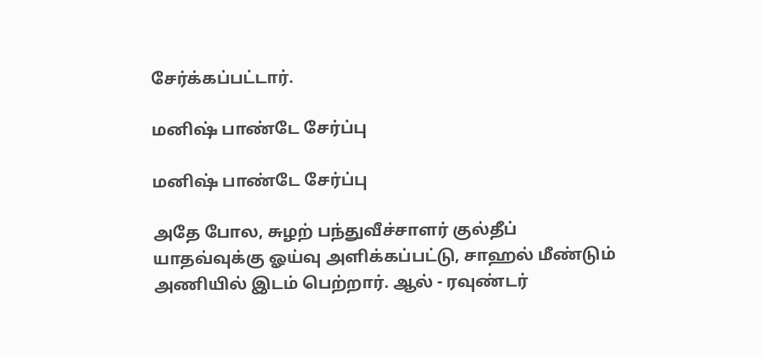சேர்க்கப்பட்டார்.

மனிஷ் பாண்டே சேர்ப்பு

மனிஷ் பாண்டே சேர்ப்பு

அதே போல, சுழற் பந்துவீச்சாளர் குல்தீப் யாதவ்வுக்கு ஓய்வு அளிக்கப்பட்டு, சாஹல் மீண்டும் அணியில் இடம் பெற்றார். ஆல் - ரவுண்டர்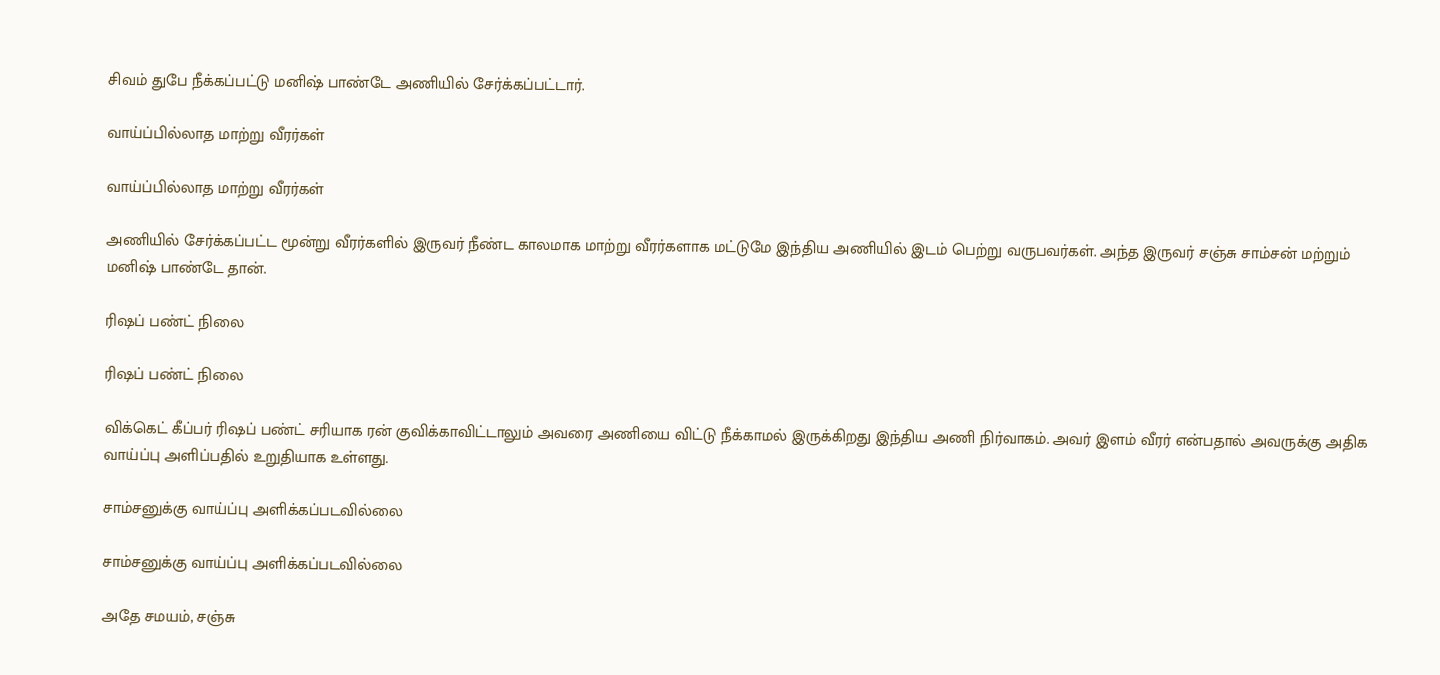சிவம் துபே நீக்கப்பட்டு மனிஷ் பாண்டே அணியில் சேர்க்கப்பட்டார்.

வாய்ப்பில்லாத மாற்று வீரர்கள்

வாய்ப்பில்லாத மாற்று வீரர்கள்

அணியில் சேர்க்கப்பட்ட மூன்று வீரர்களில் இருவர் நீண்ட காலமாக மாற்று வீரர்களாக மட்டுமே இந்திய அணியில் இடம் பெற்று வருபவர்கள். அந்த இருவர் சஞ்சு சாம்சன் மற்றும் மனிஷ் பாண்டே தான்.

ரிஷப் பண்ட் நிலை

ரிஷப் பண்ட் நிலை

விக்கெட் கீப்பர் ரிஷப் பண்ட் சரியாக ரன் குவிக்காவிட்டாலும் அவரை அணியை விட்டு நீக்காமல் இருக்கிறது இந்திய அணி நிர்வாகம். அவர் இளம் வீரர் என்பதால் அவருக்கு அதிக வாய்ப்பு அளிப்பதில் உறுதியாக உள்ளது.

சாம்சனுக்கு வாய்ப்பு அளிக்கப்படவில்லை

சாம்சனுக்கு வாய்ப்பு அளிக்கப்படவில்லை

அதே சமயம், சஞ்சு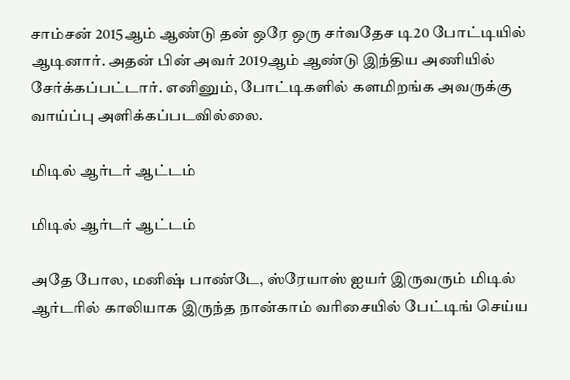சாம்சன் 2015ஆம் ஆண்டு தன் ஒரே ஒரு சர்வதேச டி20 போட்டியில் ஆடினார். அதன் பின் அவர் 2019ஆம் ஆண்டு இந்திய அணியில் சேர்க்கப்பட்டார். எனினும், போட்டிகளில் களமிறங்க அவருக்கு வாய்ப்பு அளிக்கப்படவில்லை.

மிடில் ஆர்டர் ஆட்டம்

மிடில் ஆர்டர் ஆட்டம்

அதே போல, மனிஷ் பாண்டே, ஸ்ரேயாஸ் ஐயர் இருவரும் மிடில் ஆர்டரில் காலியாக இருந்த நான்காம் வரிசையில் பேட்டிங் செய்ய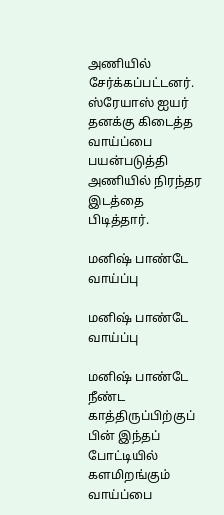அணியில் சேர்க்கப்பட்டனர். ஸ்ரேயாஸ் ஐயர் தனக்கு கிடைத்த வாய்ப்பை பயன்படுத்தி அணியில் நிரந்தர இடத்தை பிடித்தார்.

மனிஷ் பாண்டே வாய்ப்பு

மனிஷ் பாண்டே வாய்ப்பு

மனிஷ் பாண்டே நீண்ட காத்திருப்பிற்குப் பின் இந்தப் போட்டியில் களமிறங்கும் வாய்ப்பை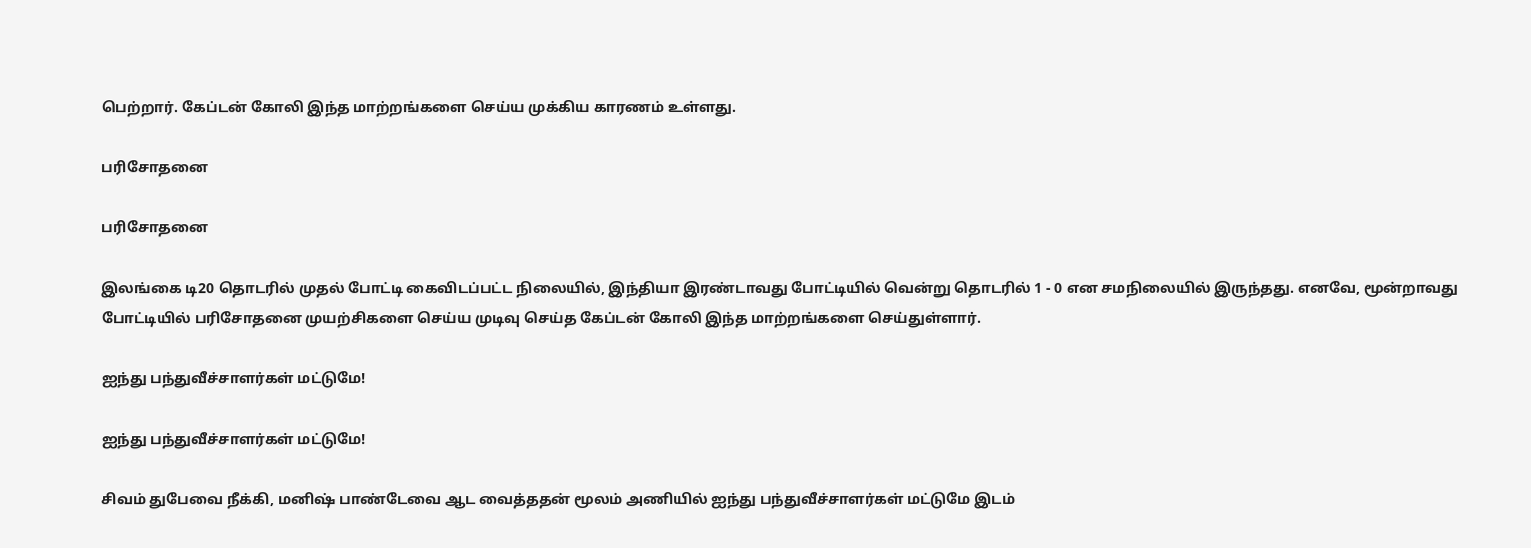பெற்றார். கேப்டன் கோலி இந்த மாற்றங்களை செய்ய முக்கிய காரணம் உள்ளது.

பரிசோதனை

பரிசோதனை

இலங்கை டி20 தொடரில் முதல் போட்டி கைவிடப்பட்ட நிலையில், இந்தியா இரண்டாவது போட்டியில் வென்று தொடரில் 1 - 0 என சமநிலையில் இருந்தது. எனவே, மூன்றாவது போட்டியில் பரிசோதனை முயற்சிகளை செய்ய முடிவு செய்த கேப்டன் கோலி இந்த மாற்றங்களை செய்துள்ளார்.

ஐந்து பந்துவீச்சாளர்கள் மட்டுமே!

ஐந்து பந்துவீச்சாளர்கள் மட்டுமே!

சிவம் துபேவை நீக்கி, மனிஷ் பாண்டேவை ஆட வைத்ததன் மூலம் அணியில் ஐந்து பந்துவீச்சாளர்கள் மட்டுமே இடம்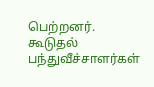பெற்றனர். கூடுதல் பந்துவீச்சாளர்கள்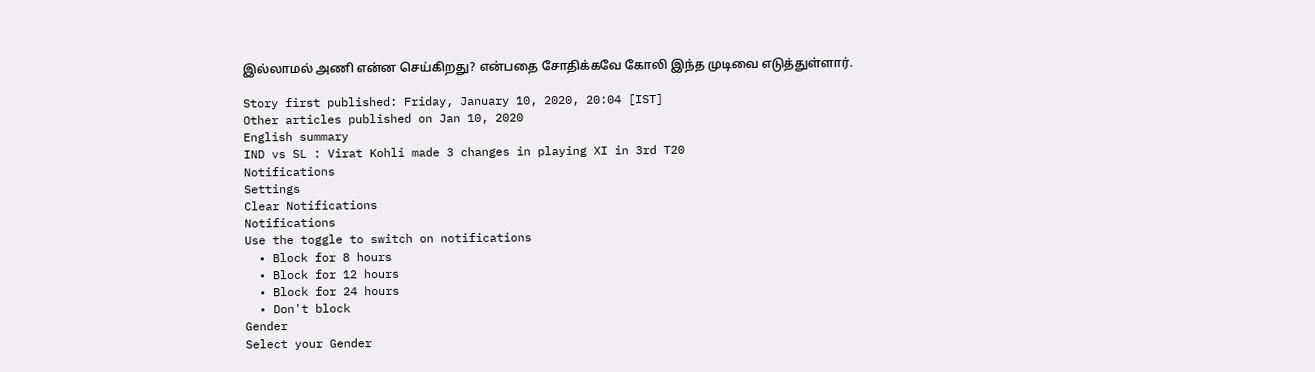இல்லாமல் அணி என்ன செய்கிறது? என்பதை சோதிக்கவே கோலி இந்த முடிவை எடுத்துள்ளார்.

Story first published: Friday, January 10, 2020, 20:04 [IST]
Other articles published on Jan 10, 2020
English summary
IND vs SL : Virat Kohli made 3 changes in playing XI in 3rd T20
Notifications
Settings
Clear Notifications
Notifications
Use the toggle to switch on notifications
  • Block for 8 hours
  • Block for 12 hours
  • Block for 24 hours
  • Don't block
Gender
Select your Gender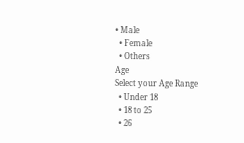• Male
  • Female
  • Others
Age
Select your Age Range
  • Under 18
  • 18 to 25
  • 26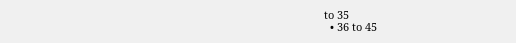to 35
  • 36 to 45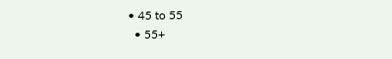• 45 to 55
  • 55+